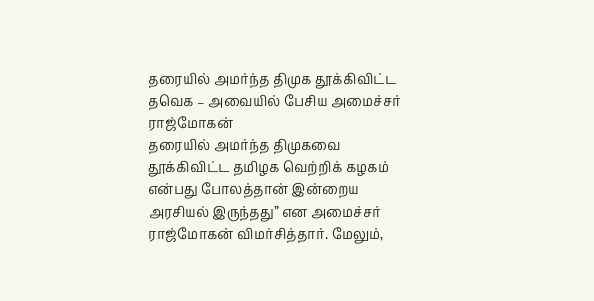தரையில் அமர்ந்த திமுக தூக்கிவிட்ட தவெக – அவையில் பேசிய அமைச்சர் ராஜ்மோகன்
தரையில் அமர்ந்த திமுகவை தூக்கிவிட்ட தமிழக வெற்றிக் கழகம் என்பது போலத்தான் இன்றைய அரசியல் இருந்தது” என அமைச்சர் ராஜ்மோகன் விமர்சித்தார். மேலும்,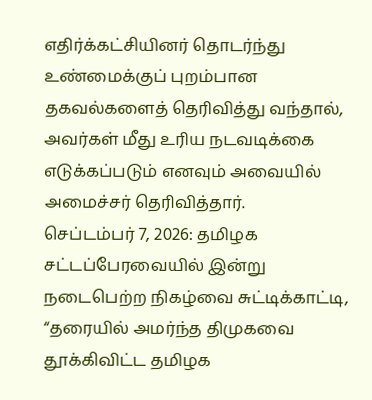எதிர்க்கட்சியினர் தொடர்ந்து உண்மைக்குப் புறம்பான தகவல்களைத் தெரிவித்து வந்தால், அவர்கள் மீது உரிய நடவடிக்கை எடுக்கப்படும் எனவும் அவையில் அமைச்சர் தெரிவித்தார்.
செப்டம்பர் 7, 2026: தமிழக சட்டப்பேரவையில் இன்று நடைபெற்ற நிகழ்வை சுட்டிக்காட்டி, “தரையில் அமர்ந்த திமுகவை தூக்கிவிட்ட தமிழக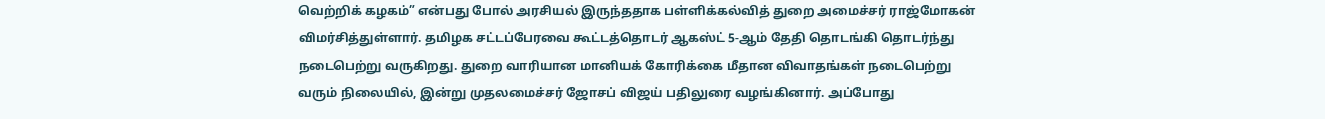வெற்றிக் கழகம்” என்பது போல் அரசியல் இருந்ததாக பள்ளிக்கல்வித் துறை அமைச்சர் ராஜ்மோகன் விமர்சித்துள்ளார். தமிழக சட்டப்பேரவை கூட்டத்தொடர் ஆகஸ்ட் 5-ஆம் தேதி தொடங்கி தொடர்ந்து நடைபெற்று வருகிறது. துறை வாரியான மானியக் கோரிக்கை மீதான விவாதங்கள் நடைபெற்று வரும் நிலையில், இன்று முதலமைச்சர் ஜோசப் விஜய் பதிலுரை வழங்கினார். அப்போது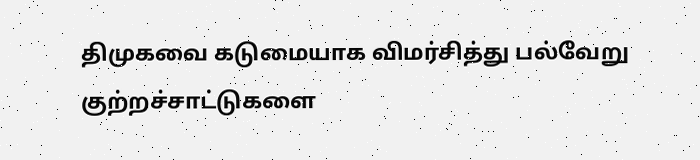திமுகவை கடுமையாக விமர்சித்து பல்வேறு குற்றச்சாட்டுகளை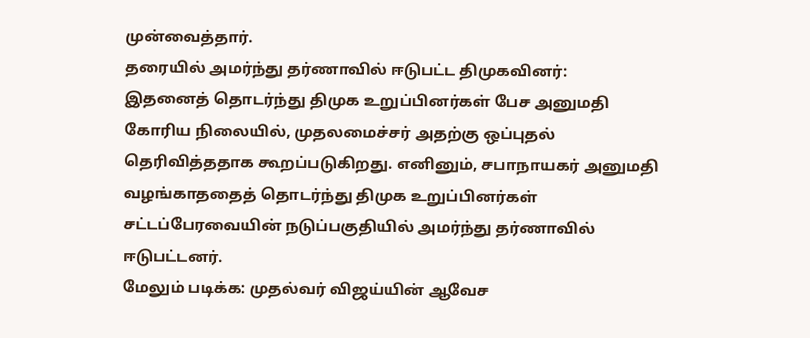முன்வைத்தார்.
தரையில் அமர்ந்து தர்ணாவில் ஈடுபட்ட திமுகவினர்:
இதனைத் தொடர்ந்து திமுக உறுப்பினர்கள் பேச அனுமதி கோரிய நிலையில், முதலமைச்சர் அதற்கு ஒப்புதல் தெரிவித்ததாக கூறப்படுகிறது. எனினும், சபாநாயகர் அனுமதி வழங்காததைத் தொடர்ந்து திமுக உறுப்பினர்கள் சட்டப்பேரவையின் நடுப்பகுதியில் அமர்ந்து தர்ணாவில் ஈடுபட்டனர்.
மேலும் படிக்க: முதல்வர் விஜய்யின் ஆவேச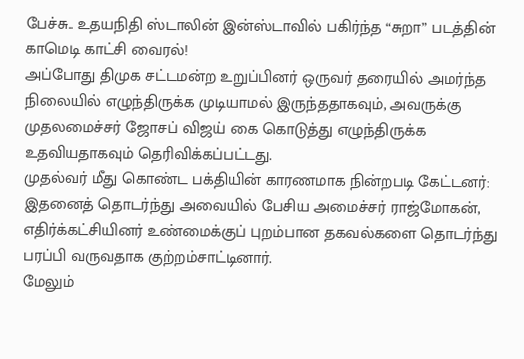பேச்சு.. உதயநிதி ஸ்டாலின் இன்ஸ்டாவில் பகிர்ந்த “சுறா” படத்தின் காமெடி காட்சி வைரல்!
அப்போது திமுக சட்டமன்ற உறுப்பினர் ஒருவர் தரையில் அமர்ந்த நிலையில் எழுந்திருக்க முடியாமல் இருந்ததாகவும், அவருக்கு முதலமைச்சர் ஜோசப் விஜய் கை கொடுத்து எழுந்திருக்க உதவியதாகவும் தெரிவிக்கப்பட்டது.
முதல்வர் மீது கொண்ட பக்தியின் காரணமாக நின்றபடி கேட்டனர்:
இதனைத் தொடர்ந்து அவையில் பேசிய அமைச்சர் ராஜ்மோகன், எதிர்க்கட்சியினர் உண்மைக்குப் புறம்பான தகவல்களை தொடர்ந்து பரப்பி வருவதாக குற்றம்சாட்டினார்.
மேலும்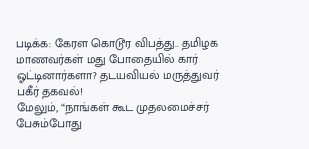படிக்க: கேரள கொடூர விபத்து.. தமிழக மாணவர்கள் மது போதையில் கார் ஓட்டினார்களா? தடயவியல் மருத்துவர் பகீர் தகவல்!
மேலும், “நாங்கள் கூட முதலமைச்சர் பேசும்போது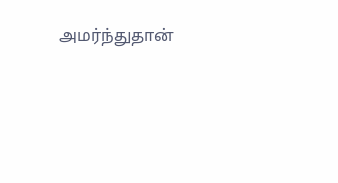அமர்ந்துதான்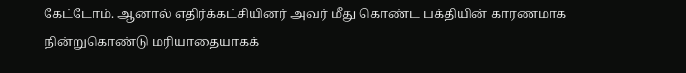கேட்டோம். ஆனால் எதிர்க்கட்சியினர் அவர் மீது கொண்ட பக்தியின் காரணமாக நின்றுகொண்டு மரியாதையாகக்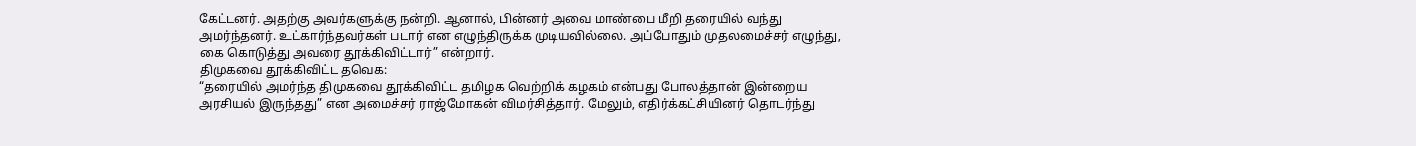கேட்டனர். அதற்கு அவர்களுக்கு நன்றி. ஆனால், பின்னர் அவை மாண்பை மீறி தரையில் வந்து அமர்ந்தனர். உட்கார்ந்தவர்கள் படார் என எழுந்திருக்க முடியவில்லை. அப்போதும் முதலமைச்சர் எழுந்து, கை கொடுத்து அவரை தூக்கிவிட்டார்” என்றார்.
திமுகவை தூக்கிவிட்ட தவெக:
“தரையில் அமர்ந்த திமுகவை தூக்கிவிட்ட தமிழக வெற்றிக் கழகம் என்பது போலத்தான் இன்றைய அரசியல் இருந்தது” என அமைச்சர் ராஜ்மோகன் விமர்சித்தார். மேலும், எதிர்க்கட்சியினர் தொடர்ந்து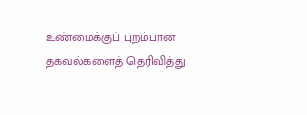உண்மைக்குப் புறம்பான தகவல்களைத் தெரிவித்து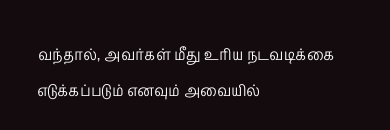வந்தால், அவர்கள் மீது உரிய நடவடிக்கை எடுக்கப்படும் எனவும் அவையில்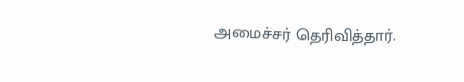அமைச்சர் தெரிவித்தார்.